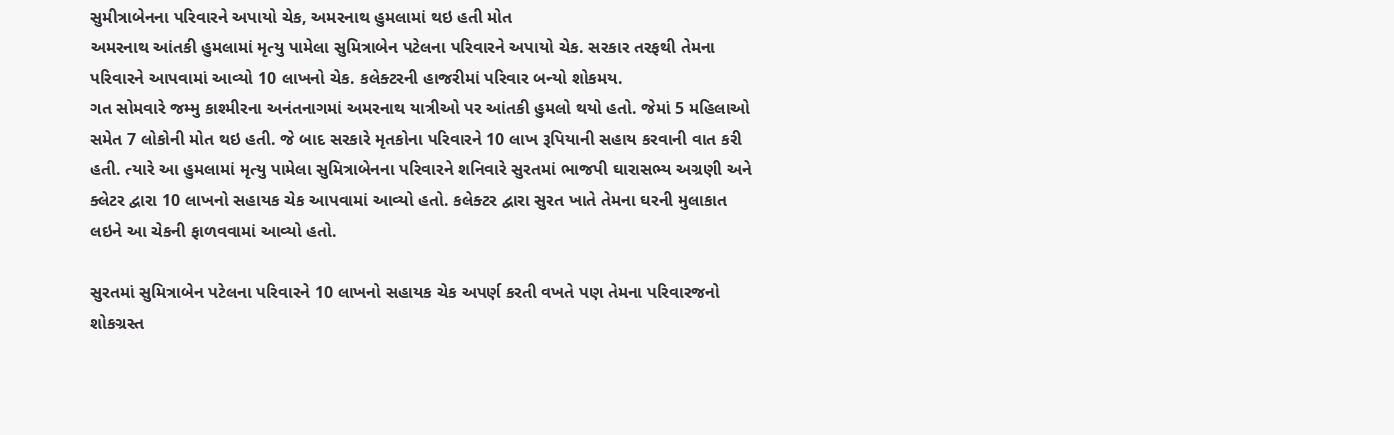સુમીત્રાબેનના પરિવારને અપાયો ચેક, અમરનાથ હુમલામાં થઇ હતી મોત
અમરનાથ આંતકી હુમલામાં મૃત્યુ પામેલા સુમિત્રાબેન પટેલના પરિવારને અપાયો ચેક. સરકાર તરફથી તેમના પરિવારને આપવામાં આવ્યો 10 લાખનો ચેક. કલેક્ટરની હાજરીમાં પરિવાર બન્યો શોકમય.
ગત સોમવારે જમ્મુ કાશ્મીરના અનંતનાગમાં અમરનાથ યાત્રીઓ પર આંતકી હુમલો થયો હતો. જેમાં 5 મહિલાઓ સમેત 7 લોકોની મોત થઇ હતી. જે બાદ સરકારે મૃતકોના પરિવારને 10 લાખ રૂપિયાની સહાય કરવાની વાત કરી હતી. ત્યારે આ હુમલામાં મૃત્યુ પામેલા સુમિત્રાબેનના પરિવારને શનિવારે સુરતમાં ભાજપી ઘારાસભ્ય અગ્રણી અને ક્લેટર દ્વારા 10 લાખનો સહાયક ચેક આપવામાં આવ્યો હતો. કલેક્ટર દ્વારા સુરત ખાતે તેમના ઘરની મુલાકાત લઇને આ ચેકની ફાળવવામાં આવ્યો હતો.

સુરતમાં સુમિત્રાબેન પટેલના પરિવારને 10 લાખનો સહાયક ચેક અપર્ણ કરતી વખતે પણ તેમના પરિવારજનો શોકગ્રસ્ત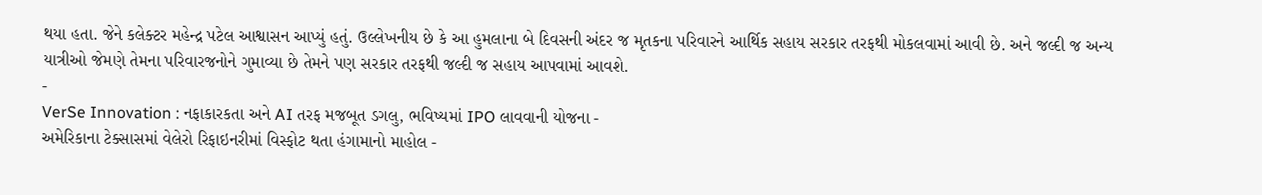થયા હતા. જેને કલેક્ટર મહેન્દ્ર પટેલ આશ્વાસન આપ્યું હતું. ઉલ્લેખનીય છે કે આ હુમલાના બે દિવસની અંદર જ મૃતકના પરિવારને આર્થિક સહાય સરકાર તરફથી મોકલવામાં આવી છે. અને જલ્દી જ અન્ય યાત્રીઓ જેમણે તેમના પરિવારજનોને ગુમાવ્યા છે તેમને પણ સરકાર તરફથી જલ્દી જ સહાય આપવામાં આવશે.
-
VerSe Innovation : નફાકારકતા અને AI તરફ મજબૂત ડગલુ, ભવિષ્યમાં IPO લાવવાની યોજના -
અમેરિકાના ટેક્સાસમાં વેલેરો રિફાઇનરીમાં વિસ્ફોટ થતા હંગામાનો માહોલ -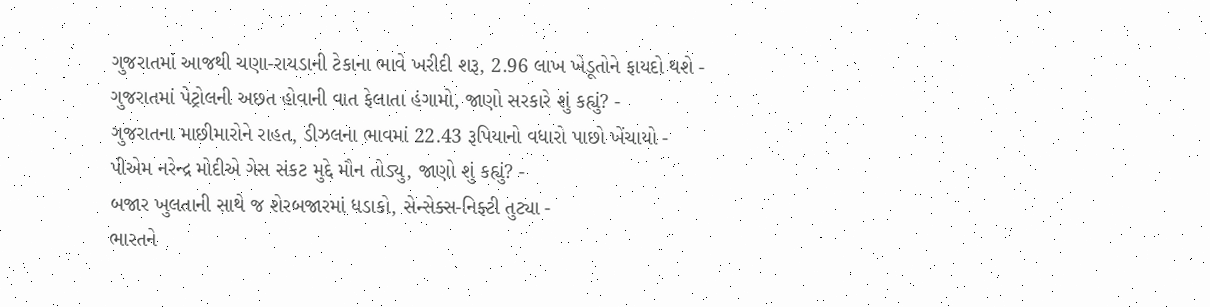ગુજરાતમાં આજથી ચણા-રાયડાની ટેકાના ભાવે ખરીદી શરૂ, 2.96 લાખ ખેડૂતોને ફાયદો થશે -
ગુજરાતમાં પેટ્રોલની અછત હોવાની વાત ફેલાતા હંગામો, જાણો સરકારે શું કહ્યું? -
ગુજરાતના માછીમારોને રાહત, ડીઝલના ભાવમાં 22.43 રૂપિયાનો વધારો પાછો ખેંચાયો -
પીએમ નરેન્દ્ર મોદીએ ગેસ સંકટ મુદ્દે મૌન તોડ્યુ, જાણો શું કહ્યું? -
બજાર ખુલતાની સાથે જ શેરબજારમાં ધડાકો, સેન્સેક્સ-નિફ્ટી તુટ્યા -
ભારતને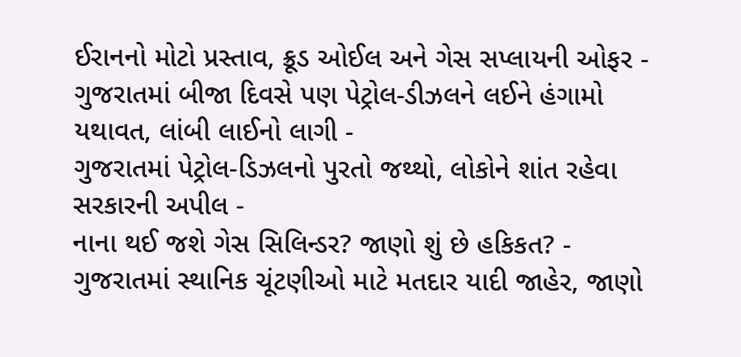ઈરાનનો મોટો પ્રસ્તાવ, ક્રૂડ ઓઈલ અને ગેસ સપ્લાયની ઓફર -
ગુજરાતમાં બીજા દિવસે પણ પેટ્રોલ-ડીઝલને લઈને હંગામો યથાવત, લાંબી લાઈનો લાગી -
ગુજરાતમાં પેટ્રોલ-ડિઝલનો પુરતો જથ્થો, લોકોને શાંત રહેવા સરકારની અપીલ -
નાના થઈ જશે ગેસ સિલિન્ડર? જાણો શું છે હકિકત? -
ગુજરાતમાં સ્થાનિક ચૂંટણીઓ માટે મતદાર યાદી જાહેર, જાણો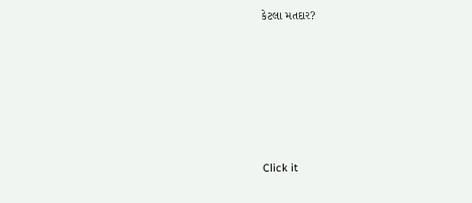કેટલા મતદાર?






Click it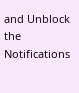and Unblock the Notifications